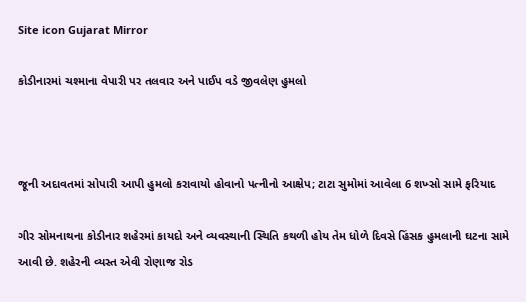Site icon Gujarat Mirror

કોડીનારમાં ચશ્માના વેપારી પર તલવાર અને પાઈપ વડે જીવલેણ હુમલો



જૂની અદાવતમાં સોપારી આપી હુમલો કરાવાયો હોવાનો પત્નીનો આક્ષેપ; ટાટા સુમોમાં આવેલા 6 શખ્સો સામે ફરિયાદ

ગીર સોમનાથના કોડીનાર શહેરમાં કાયદો અને વ્યવસ્થાની સ્થિતિ કથળી હોય તેમ ધોળે દિવસે હિંસક હુમલાની ઘટના સામે આવી છે. શહેરની વ્યસ્ત એવી રોણાજ રોડ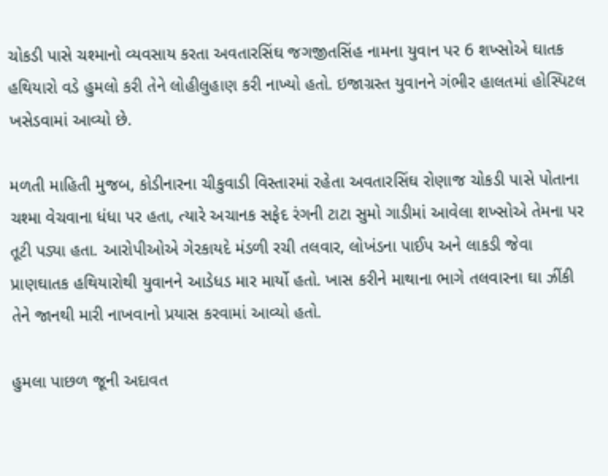ચોકડી પાસે ચશ્માનો વ્યવસાય કરતા અવતારસિંઘ જગજીતસિંહ નામના યુવાન પર 6 શખ્સોએ ઘાતક હથિયારો વડે હુમલો કરી તેને લોહીલુહાણ કરી નાખ્યો હતો. ઇજાગ્રસ્ત યુવાનને ગંભીર હાલતમાં હોસ્પિટલ ખસેડવામાં આવ્યો છે.

મળતી માહિતી મુજબ, કોડીનારના ચીકુવાડી વિસ્તારમાં રહેતા અવતારસિંઘ રોણાજ ચોકડી પાસે પોતાના ચશ્મા વેચવાના ધંધા પર હતા, ત્યારે અચાનક સફેદ રંગની ટાટા સુમો ગાડીમાં આવેલા શખ્સોએ તેમના પર તૂટી પડ્યા હતા. આરોપીઓએ ગેરકાયદે મંડળી રચી તલવાર, લોખંડના પાઈપ અને લાકડી જેવા પ્રાણઘાતક હથિયારોથી યુવાનને આડેધડ માર માર્યો હતો. ખાસ કરીને માથાના ભાગે તલવારના ઘા ઝીંકી તેને જાનથી મારી નાખવાનો પ્રયાસ કરવામાં આવ્યો હતો.

હુમલા પાછળ જૂની અદાવત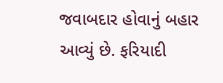જવાબદાર હોવાનું બહાર આવ્યું છે. ફરિયાદી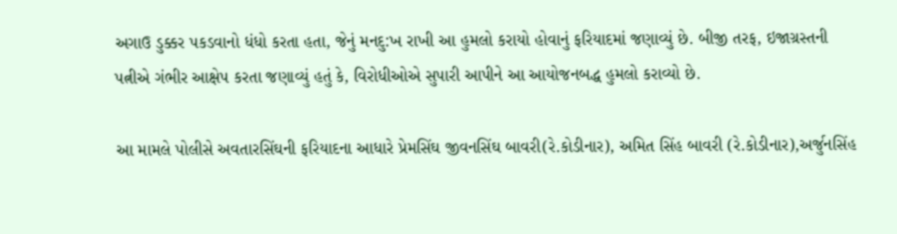અગાઉ ડુક્કર પકડવાનો ધંધો કરતા હતા, જેનું મનદુ:ખ રાખી આ હુમલો કરાયો હોવાનું ફરિયાદમાં જણાવ્યું છે. બીજી તરફ, ઇજાગ્રસ્તની પત્નીએ ગંભીર આક્ષેપ કરતા જણાવ્યું હતું કે, વિરોધીઓએ સુપારી આપીને આ આયોજનબદ્ધ હુમલો કરાવ્યો છે.

આ મામલે પોલીસે અવતારસિંઘની ફરિયાદના આધારે પ્રેમસિંઘ જીવનસિંઘ બાવરી(રે.કોડીનાર), અમિત સિંહ બાવરી (રે.કોડીનાર),અર્જુનસિંહ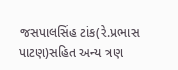જસપાલસિંહ ટાંક(રે.પ્રભાસ પાટણ)સહિત અન્ય ત્રણ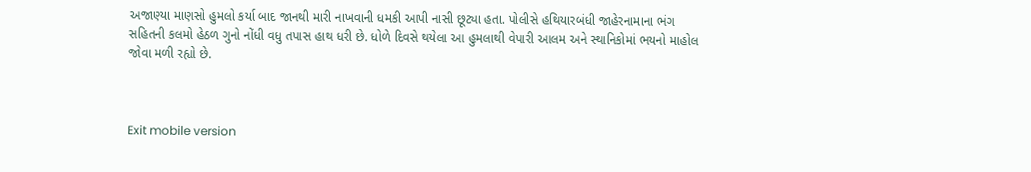અજાણ્યા માણસો હુમલો કર્યા બાદ જાનથી મારી નાખવાની ધમકી આપી નાસી છૂટ્યા હતા. પોલીસે હથિયારબંધી જાહેરનામાના ભંગ સહિતની કલમો હેઠળ ગુનો નોંધી વધુ તપાસ હાથ ધરી છે. ધોળે દિવસે થયેલા આ હુમલાથી વેપારી આલમ અને સ્થાનિકોમાં ભયનો માહોલ જોવા મળી રહ્યો છે.



Exit mobile version